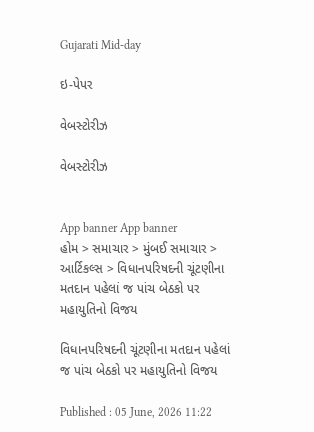Gujarati Mid-day

ઇ-પેપર

વેબસ્ટોરીઝ

વેબસ્ટોરીઝ


App banner App banner
હોમ > સમાચાર > મુંબઈ સમાચાર > આર્ટિકલ્સ > વિધાનપરિષદની ચૂંટણીના મતદાન પહેલાં જ પાંચ બેઠકો પર મહાયુતિનો વિજય

વિધાનપરિષદની ચૂંટણીના મતદાન પહેલાં જ પાંચ બેઠકો પર મહાયુતિનો વિજય

Published : 05 June, 2026 11:22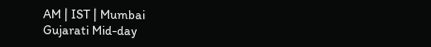AM | IST | Mumbai
Gujarati Mid-day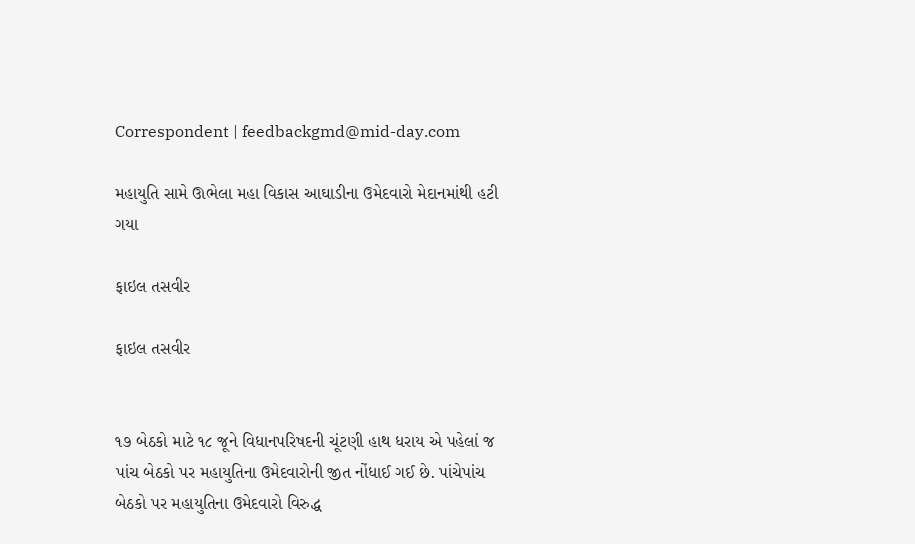Correspondent | feedbackgmd@mid-day.com

મહાયુતિ સામે ઊભેલા મહા વિકાસ આઘાડીના ઉમેદવારો મેદાનમાંથી હટી ગયા

ફાઇલ તસવીર

ફાઇલ તસવીર


૧૭ બેઠકો માટે ૧૮ જૂને વિધાનપરિષદની ચૂંટણી હાથ ધરાય એ પહેલાં જ પાંચ બેઠકો પર મહાયુતિના ઉમેદવારોની જીત નોંધાઈ ગઈ છે. પાંચેપાંચ બેઠકો પર મહાયુતિના ઉમેદવારો વિરુદ્ધ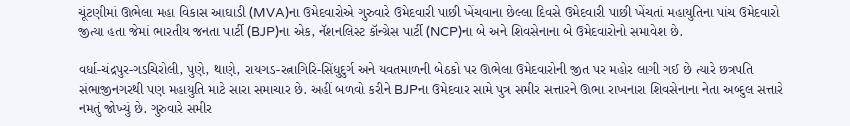ચૂંટણીમાં ઊભેલા મહા વિકાસ આઘાડી (MVA)ના ઉમેદવારોએ ગુરુવારે ઉમેદવારી પાછી ખેંચવાના છેલ્લા દિવસે ઉમેદવારી પાછી ખેંચતાં મહાયુતિના પાંચ ઉમેદવારો જીત્યા હતા જેમાં ભારતીય જનતા પાર્ટી (BJP)ના એક, નૅશનલિસ્ટ કૉન્ગ્રેસ પાર્ટી (NCP)ના બે અને શિવસેનાના બે ઉમેદવારોનો સમાવેશ છે.

વર્ધા-ચંદ્રપુર-ગડચિરોલી, પુણે, થાણે, રાયગડ-રત્નાગિરિ-સિંધુદુર્ગ અને યવતમાળની બેઠકો પર ઊભેલા ઉમેદવારોની જીત પર મહોર લાગી ગઈ છે ત્યારે છત્રપતિ સંભાજીનગરથી પણ મહાયુતિ માટે સારા સમાચાર છે. અહીં બળવો કરીને BJPના ઉમેદવાર સામે પુત્ર સમીર સત્તારને ઊભા રાખનારા શિવસેનાના નેતા અબ્દુલ સત્તારે નમતું જોખ્યું છે. ગુરુવારે સમીર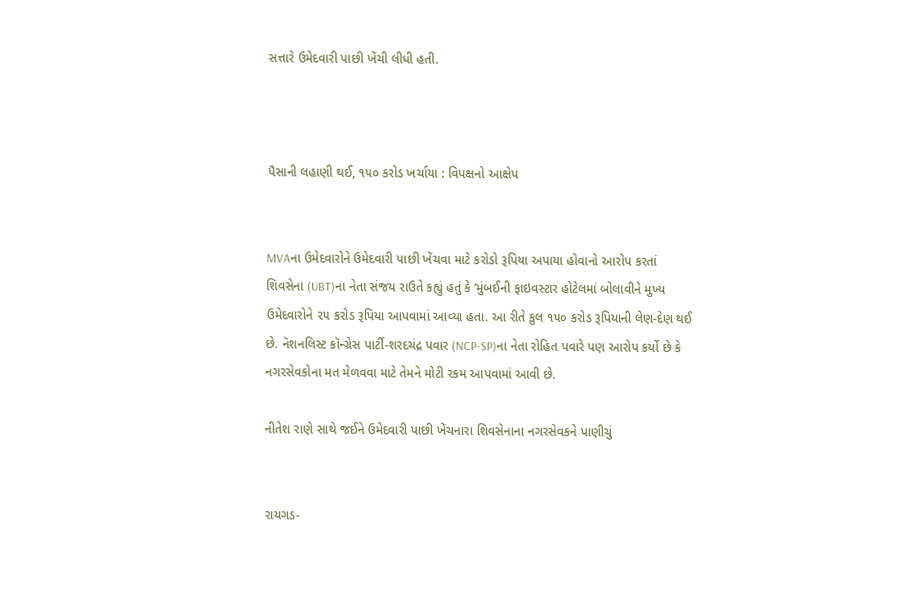સત્તારે ઉમેદવારી પાછી ખેંચી લીધી હતી.



પૈસાની લહાણી થઈ, ૧૫૦ કરોડ ખર્ચાયા : વિપક્ષનો આક્ષેપ


MVAના ઉમેદવારોને ઉમેદવારી પાછી ખેંચવા માટે કરોડો રૂપિયા અપાયા હોવાનો આરોપ કરતાં શિવસેના (UBT)ના નેતા સંજય રાઉતે કહ્યું હતું કે ‘મુંબઈની ફાઇવસ્ટાર હોટેલમાં બોલાવીને મુખ્ય ઉમેદવારોને ૨૫ કરોડ રૂપિયા આપવામાં આવ્યા હતા. આ રીતે કુલ ૧૫૦ કરોડ રૂપિયાની લેણ-દેણ થઈ છે. નૅશનલિસ્ટ કૉન્ગ્રેસ પાર્ટી-શરદચંદ્ર પવાર (NCP-SP)ના નેતા રોહિત પવારે પણ આરોપ કર્યો છે કે નગરસેવકોના મત મેળવવા માટે તેમને મોટી રકમ આપવામાં આવી છે.

નીતેશ રાણે સાથે જઈને ઉમેદવારી પાછી ખેંચનારા શિવસેનાના નગરસેવકને પાણીચું


રાયગડ-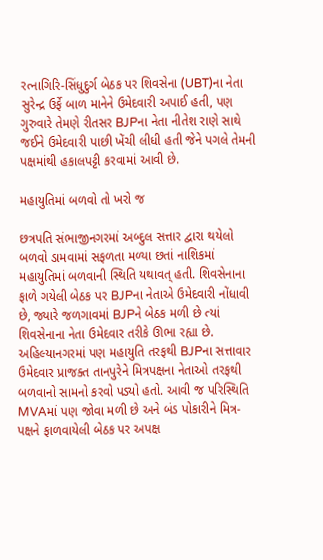રત્નાગિરિ-સિંધુદુર્ગ બેઠક પર શિવસેના (UBT)ના નેતા સુરેન્દ્ર ઉર્ફે બા‍ળ માનેને ઉમેદવારી અપાઈ હતી, પણ ગુરુવારે તેમણે રીતસર BJPના નેતા નીતેશ રાણે સાથે જઈને ઉમેદવારી પાછી ખેંચી લીધી હતી જેને પગલે તેમની પક્ષમાંથી હકાલપટ્ટી કરવામાં આવી છે.

મહાયુતિમાં બળવો તો ખરો જ

છત્રપતિ સંભાજીનગરમાં અબ્દુલ સત્તાર દ્વારા થયેલો બળવો ડામવામાં સફળતા મળ્યા છતાં નાશિકમાં મહાયુતિમાં બળવાની સ્થિતિ યથાવત્ હતી. શિવસેનાના ફાળે ગયેલી બેઠક પર BJPના નેતાએ ઉમેદવારી નોંધાવી છે, જ્યારે જળગાવમાં BJPને બેઠક મળી છે ત્યાં શિવસેનાના નેતા ઉમેદવાર તરીકે ઊભા રહ્યા છે. અહિલ્યાનગરમાં પણ મહાયુતિ તરફથી BJPના સત્તાવાર ઉમેદવાર પ્રાજક્ત તાનપુરેને મિત્રપક્ષના નેતાઓ તરફથી બળવાનો સામનો કરવો પડ્યો હતો. આવી જ પરિસ્થિતિ MVAમાં પણ જોવા મળી છે અને બંડ પોકારીને મિત્ર-પક્ષને ફાળવાયેલી બેઠક પર અપક્ષ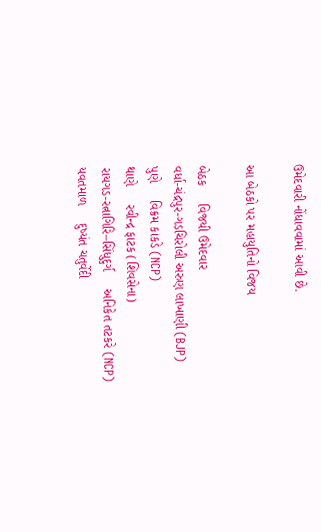ઉમેદવારી નોંધાવવામાં આવી છે.

આ બેઠકો પર મહાયુતિનો વિજય

બેઠક     વિજયી ઉમેદવાર
વર્ધા-ચંદ્રપુર-ગડચિરોલી અરુણ લાખાણી (BJP)
પુણે     વિક્રમ કાકડે (NCP)
થાણે     રવીન્દ્ર ફાટક (શિવસેના)
રાયગડ-રત્નાગિરિ–સિંધુદુર્ગ     અનિકેત તટકરે (NCP)
યવતમાળ     દુષ્યંત ચતુર્વેદી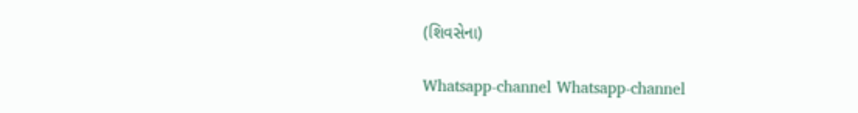(શિવસેના)

Whatsapp-channel Whatsapp-channel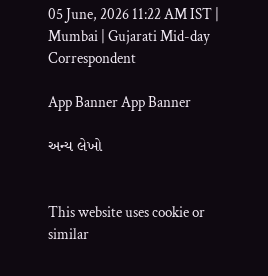05 June, 2026 11:22 AM IST | Mumbai | Gujarati Mid-day Correspondent

App Banner App Banner

અન્ય લેખો


This website uses cookie or similar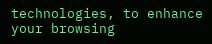technologies, to enhance your browsing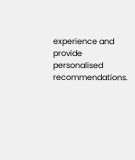experience and provide personalised recommendations.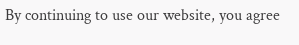By continuing to use our website, you agree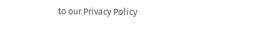to our Privacy Policy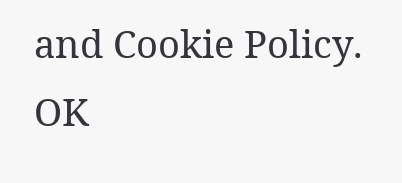and Cookie Policy. OK